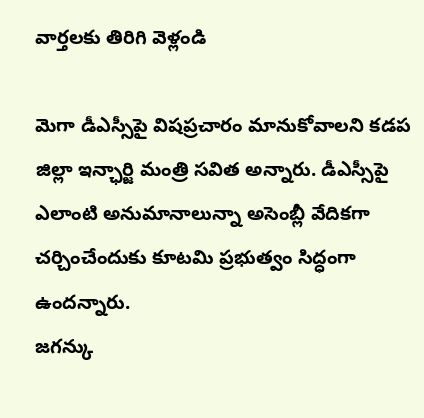వార్తలకు తిరిగి వెళ్లండి

మెగా డీఎస్సీపై విషప్రచారం మానుకోవాలని కడప జిల్లా ఇన్ఛార్జి మంత్రి సవిత అన్నారు. డీఎస్సీపై ఎలాంటి అనుమానాలున్నా అసెంబ్లీ వేదికగా చర్చించేందుకు కూటమి ప్రభుత్వం సిద్ధంగా ఉందన్నారు.
జగన్కు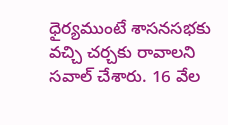ధైర్యముంటే శాసనసభకు వచ్చి చర్చకు రావాలని సవాల్ చేశారు. 16 వేల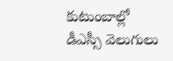కుటుంబాల్లో డీఎస్సీ వెలుగులు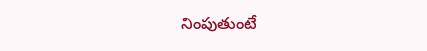నింపుతుంటే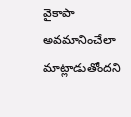వైకాపా అవమానించేలా మాట్లాడుతోందని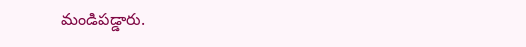మండిపడ్డారు.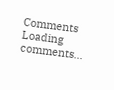Comments
Loading comments...